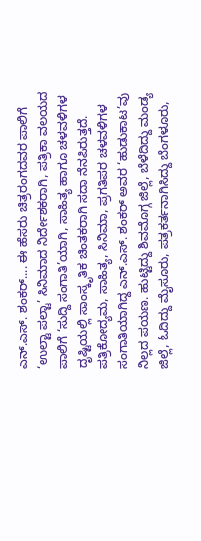ಎನ್.ಎಸ್. ಶಂಕರ್.... ಈ ಹೆಸರು ಚಿತ್ರರಂಗದವರ ಪಾಲಿಗೆ ‘ಉಲ್ಟಾ ಪಲ್ಟಾ’ ಸಿನಿಮಾದ ನಿರ್ದೇಶಕರಾಗಿ, ಪತ್ರಿಕಾ ವಲಯದ ಪಾಲಿಗೆ ‘ಸುದ್ದಿ ಸಂಗಾತಿ’ಯಾಗಿ, ಸಾಹಿತ್ಯ ಹಾಗೂ ಚಳವಳಿಗಳ ದೃಷ್ಟಿಯಲ್ಲಿ ಸಾಂಸ್ಕೃತಿಕ ಚಿಂತಕರಾಗಿ ಸದಾ ನೆನಪಿರುತ್ತದೆ. ಪತ್ರಿಕೋದ್ಯಮ, ಸಾಹಿತ್ಯ, ಸಿನಿಮಾ, ಪ್ರಗತಿಪರ ಚಳವಳಿಗಳ ಸಂಗಾತಿಯಾಗಿದ್ದ ಎನ್.ಎಸ್. ಶಂಕರ್ ಅವರ ‘ಹುಡುಕಾಟ’ವು ನಿಲ್ಲದ ಪಯಣ. ಹುಟ್ಟಿದ್ದು ಶಿವಮೊಗ್ಗ ಜಿಲ್ಲೆ, ಬೆಳೆದಿದ್ದು ಮಂಡ್ಯ ಜಿಲ್ಲೆ, ಓದಿದ್ದು ಮೈಸೂರು, ಪತ್ರಕರ್ತನಾಗಿಸಿದ್ದು ಬೆಂಗಳೂರು,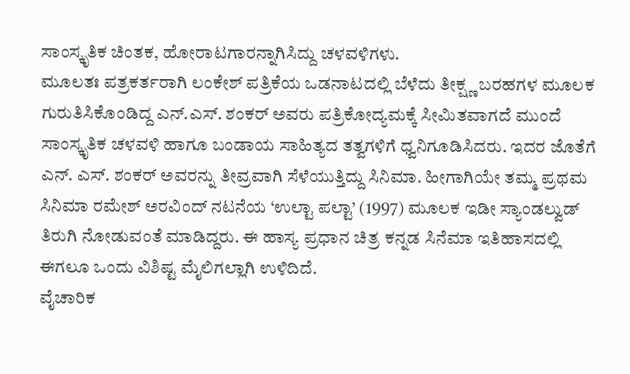ಸಾಂಸ್ಕೃತಿಕ ಚಿಂತಕ, ಹೋರಾಟಗಾರನ್ನಾಗಿಸಿದ್ದು ಚಳವಳಿಗಳು.
ಮೂಲತಃ ಪತ್ರಕರ್ತರಾಗಿ ಲಂಕೇಶ್ ಪತ್ರಿಕೆಯ ಒಡನಾಟದಲ್ಲಿ ಬೆಳೆದು ತೀಕ್ಷ್ಣ ಬರಹಗಳ ಮೂಲಕ ಗುರುತಿಸಿಕೊಂಡಿದ್ದ ಎನ್.ಎಸ್. ಶಂಕರ್ ಅವರು ಪತ್ರಿಕೋದ್ಯಮಕ್ಕೆ ಸೀಮಿತವಾಗದೆ ಮುಂದೆ ಸಾಂಸ್ಕೃತಿಕ ಚಳವಳಿ ಹಾಗೂ ಬಂಡಾಯ ಸಾಹಿತ್ಯದ ತತ್ವಗಳಿಗೆ ಧ್ವನಿಗೂಡಿಸಿದರು. ಇದರ ಜೊತೆಗೆ ಎನ್. ಎಸ್. ಶಂಕರ್ ಅವರನ್ನು ತೀವ್ರವಾಗಿ ಸೆಳೆಯುತ್ತಿದ್ದು ಸಿನಿಮಾ. ಹೀಗಾಗಿಯೇ ತಮ್ಮ ಪ್ರಥಮ ಸಿನಿಮಾ ರಮೇಶ್ ಅರವಿಂದ್ ನಟನೆಯ ‘ಉಲ್ಟಾ ಪಲ್ಟಾ’ (1997) ಮೂಲಕ ಇಡೀ ಸ್ಯಾಂಡಲ್ವುಡ್ ತಿರುಗಿ ನೋಡುವಂತೆ ಮಾಡಿದ್ದರು. ಈ ಹಾಸ್ಯ ಪ್ರಧಾನ ಚಿತ್ರ ಕನ್ನಡ ಸಿನೆಮಾ ಇತಿಹಾಸದಲ್ಲಿ ಈಗಲೂ ಒಂದು ವಿಶಿಷ್ಟ ಮೈಲಿಗಲ್ಲಾಗಿ ಉಳಿದಿದೆ.
ವೈಚಾರಿಕ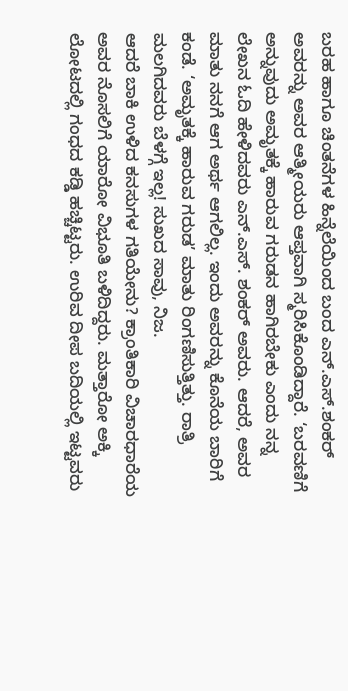ಬರಹ ಹಾಗೂ ಚಿಂತನೆಗಳ ಹಿನ್ನೆಲೆಯಿಂದ ಬಂದ ಎನ್.ಎಸ್.ಶಂಕರ್ ಅವರನ್ನು ಅವರ ಆತ್ಮೀಯರು ಆಪ್ತವಾಗಿ ಸ್ಮರಿಸಿಕೊಂಡಿದ್ದಾರೆ. ‘ಬರವಣಿಗೆ ಅನ್ನುವುದು ಅಮೃತಕ್ಕೆ ಹಾರುವ ಗರುಡನ ಹಾಗಿರಬೇಕು ಎಂದು ನನ್ನ ಲೇಖನ ಓದಿ ಹೇಳಿದವರು ಎನ್.ಎಸ್. ಶಂಕರ್ ಅವರು. ಆದರೆ, ಅವರ ಮಾತು ನನಗೆ ಆಗ ಅರ್ಥ ಆಗಲಿಲ್ಲ. ಇಂದು ಅವರನ್ನು ಕೊನೆಯ ಬಾರಿಗೆ ಕಂಡೆ. ‘ಅಮೃತಕ್ಕೆ ಹಾರುವ ಗರುಡ’ ಮಾತು ರಿಂಗಣಿಸುತ್ತಿತ್ತು. ರಾತ್ರಿ ಮಲಗಿದವರು ಬೆಳಗ್ಗೆ ಇಲ್ಲ! ಸುಖದ ಸಾವು, ನಿಜ.
ಆದರೆ ಬಾಕಿ ಉಳಿದ ಕನಸುಗಳ ಗತಿಯೇನು? ಕ್ರಾಂತಿಕಾರಿ ವಿಚಾರಧಾರೆಯ ಅವರ ನೊಸಲಿಗೆ ಯಾರೋ ವಿಭೂತಿ ಬಳಿದಿದ್ದರು. ಮತ್ತಾರೋ ಅಕ್ಕಿ ಲೋಟದಲ್ಲಿ ಗಂಧದ ಕಡ್ಡಿ ಹಚ್ಚಿಟ್ಟರು. ಉರಿವ ದೀಪ ಬದಿಯಲ್ಲಿ ಇಟ್ಟವರು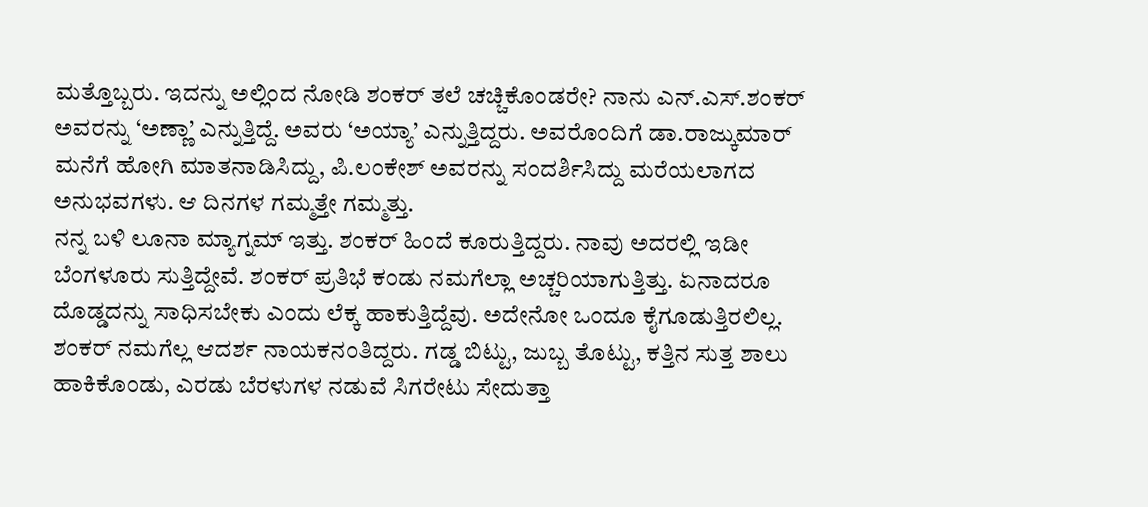ಮತ್ತೊಬ್ಬರು. ಇದನ್ನು ಅಲ್ಲಿಂದ ನೋಡಿ ಶಂಕರ್ ತಲೆ ಚಚ್ಚಿಕೊಂಡರೇ? ನಾನು ಎನ್.ಎಸ್.ಶಂಕರ್ ಅವರನ್ನು ‘ಅಣ್ಣಾ’ ಎನ್ನುತ್ತಿದ್ದೆ. ಅವರು ‘ಅಯ್ಯಾ’ ಎನ್ನುತ್ತಿದ್ದರು. ಅವರೊಂದಿಗೆ ಡಾ.ರಾಜ್ಕುಮಾರ್ ಮನೆಗೆ ಹೋಗಿ ಮಾತನಾಡಿಸಿದ್ದು, ಪಿ.ಲಂಕೇಶ್ ಅವರನ್ನು ಸಂದರ್ಶಿಸಿದ್ದು ಮರೆಯಲಾಗದ ಅನುಭವಗಳು. ಆ ದಿನಗಳ ಗಮ್ಮತ್ತೇ ಗಮ್ಮತ್ತು.
ನನ್ನ ಬಳಿ ಲೂನಾ ಮ್ಯಾಗ್ನಮ್ ಇತ್ತು. ಶಂಕರ್ ಹಿಂದೆ ಕೂರುತ್ತಿದ್ದರು. ನಾವು ಅದರಲ್ಲಿ ಇಡೀ ಬೆಂಗಳೂರು ಸುತ್ತಿದ್ದೇವೆ. ಶಂಕರ್ ಪ್ರತಿಭೆ ಕಂಡು ನಮಗೆಲ್ಲಾ ಅಚ್ಚರಿಯಾಗುತ್ತಿತ್ತು. ಏನಾದರೂ ದೊಡ್ಡದನ್ನು ಸಾಧಿಸಬೇಕು ಎಂದು ಲೆಕ್ಕ ಹಾಕುತ್ತಿದ್ದೆವು. ಅದೇನೋ ಒಂದೂ ಕೈಗೂಡುತ್ತಿರಲಿಲ್ಲ. ಶಂಕರ್ ನಮಗೆಲ್ಲ ಆದರ್ಶ ನಾಯಕನಂತಿದ್ದರು. ಗಡ್ಡ ಬಿಟ್ಟು, ಜುಬ್ಬ ತೊಟ್ಟು, ಕತ್ತಿನ ಸುತ್ತ ಶಾಲು ಹಾಕಿಕೊಂಡು, ಎರಡು ಬೆರಳುಗಳ ನಡುವೆ ಸಿಗರೇಟು ಸೇದುತ್ತಾ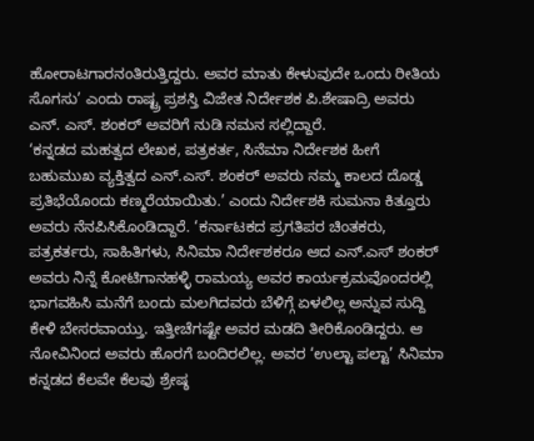ಹೋರಾಟಗಾರನಂತಿರುತ್ತಿದ್ದರು. ಅವರ ಮಾತು ಕೇಳುವುದೇ ಒಂದು ರೀತಿಯ ಸೊಗಸು’ ಎಂದು ರಾಷ್ಟ್ರ ಪ್ರಶಸ್ತಿ ವಿಜೇತ ನಿರ್ದೇಶಕ ಪಿ.ಶೇಷಾದ್ರಿ ಅವರು ಎನ್. ಎಸ್. ಶಂಕರ್ ಅವರಿಗೆ ನುಡಿ ನಮನ ಸಲ್ಲಿದ್ದಾರೆ.
‘ಕನ್ನಡದ ಮಹತ್ವದ ಲೇಖಕ, ಪತ್ರಕರ್ತ, ಸಿನೆಮಾ ನಿರ್ದೇಶಕ ಹೀಗೆ ಬಹುಮುಖ ವ್ಯಕ್ತಿತ್ವದ ಎನ್.ಎಸ್. ಶಂಕರ್ ಅವರು ನಮ್ಮ ಕಾಲದ ದೊಡ್ಡ ಪ್ರತಿಭೆಯೊಂದು ಕಣ್ಮರೆಯಾಯಿತು.’ ಎಂದು ನಿರ್ದೇಶಕಿ ಸುಮನಾ ಕಿತ್ತೂರು ಅವರು ನೆನಪಿಸಿಕೊಂಡಿದ್ದಾರೆ. ‘ಕರ್ನಾಟಕದ ಪ್ರಗತಿಪರ ಚಿಂತಕರು, ಪತ್ರಕರ್ತರು, ಸಾಹಿತಿಗಳು, ಸಿನಿಮಾ ನಿರ್ದೇಶಕರೂ ಆದ ಎನ್.ಎಸ್ ಶಂಕರ್ ಅವರು ನಿನ್ನೆ ಕೋಟಿಗಾನಹಳ್ಳಿ ರಾಮಯ್ಯ ಅವರ ಕಾರ್ಯಕ್ರಮವೊಂದರಲ್ಲಿ ಭಾಗವಹಿಸಿ ಮನೆಗೆ ಬಂದು ಮಲಗಿದವರು ಬೆಳಿಗ್ಗೆ ಏಳಲಿಲ್ಲ ಅನ್ನುವ ಸುದ್ದಿ ಕೇಳಿ ಬೇಸರವಾಯ್ತು. ಇತ್ತೀಚೆಗಷ್ಟೇ ಅವರ ಮಡದಿ ತೀರಿಕೊಂಡಿದ್ದರು. ಆ ನೋವಿನಿಂದ ಅವರು ಹೊರಗೆ ಬಂದಿರಲಿಲ್ಲ. ಅವರ ‘ಉಲ್ಟಾ ಪಲ್ಟಾ’ ಸಿನಿಮಾ ಕನ್ನಡದ ಕೆಲವೇ ಕೆಲವು ಶ್ರೇಷ್ಠ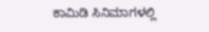ಕಾಮಿಡಿ ಸಿನಿಮಾಗಳಲ್ಲಿ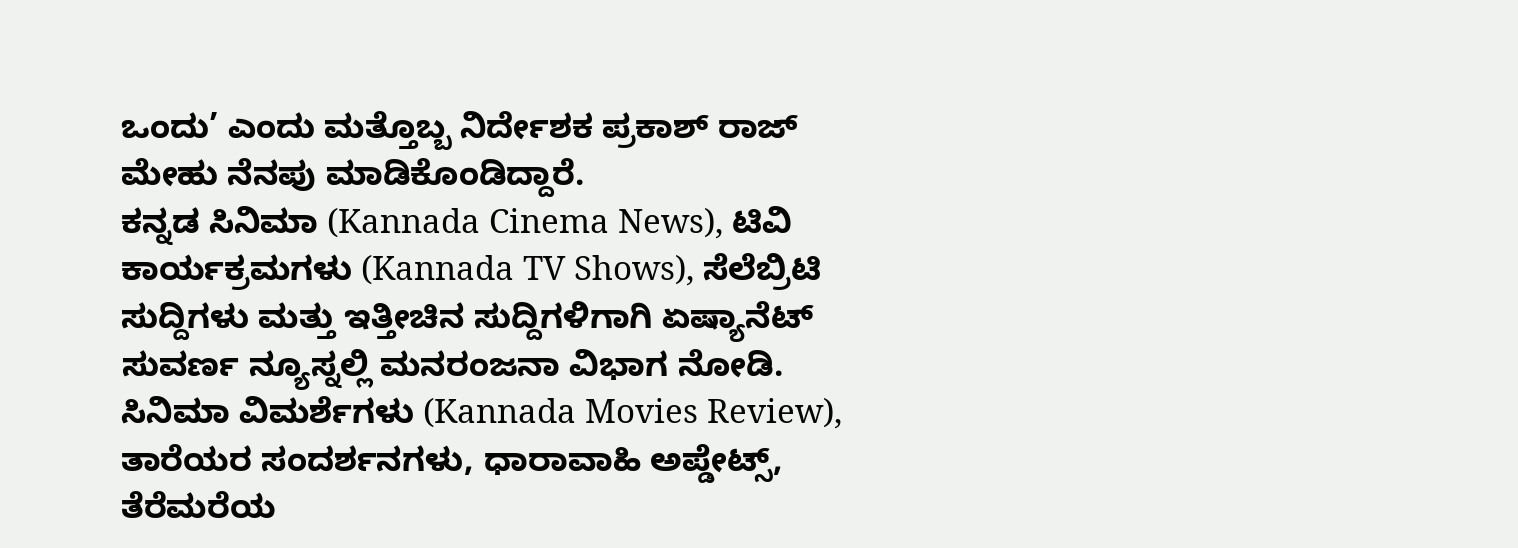ಒಂದು’ ಎಂದು ಮತ್ತೊಬ್ಬ ನಿರ್ದೇಶಕ ಪ್ರಕಾಶ್ ರಾಜ್ ಮೇಹು ನೆನಪು ಮಾಡಿಕೊಂಡಿದ್ದಾರೆ.
ಕನ್ನಡ ಸಿನಿಮಾ (Kannada Cinema News), ಟಿವಿ ಕಾರ್ಯಕ್ರಮಗಳು (Kannada TV Shows), ಸೆಲೆಬ್ರಿಟಿ ಸುದ್ದಿಗಳು ಮತ್ತು ಇತ್ತೀಚಿನ ಸುದ್ದಿಗಳಿಗಾಗಿ ಏಷ್ಯಾನೆಟ್ ಸುವರ್ಣ ನ್ಯೂಸ್ನಲ್ಲಿ ಮನರಂಜನಾ ವಿಭಾಗ ನೋಡಿ. ಸಿನಿಮಾ ವಿಮರ್ಶೆಗಳು (Kannada Movies Review), ತಾರೆಯರ ಸಂದರ್ಶನಗಳು, ಧಾರಾವಾಹಿ ಅಪ್ಡೇಟ್ಸ್, ತೆರೆಮರೆಯ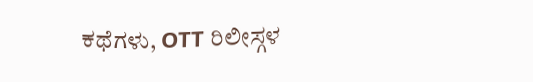ಕಥೆಗಳು, OTT ರಿಲೀಸ್ಗಳ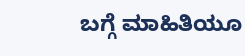ಬಗ್ಗೆ ಮಾಹಿತಿಯೂ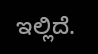ಇಲ್ಲಿದೆ.